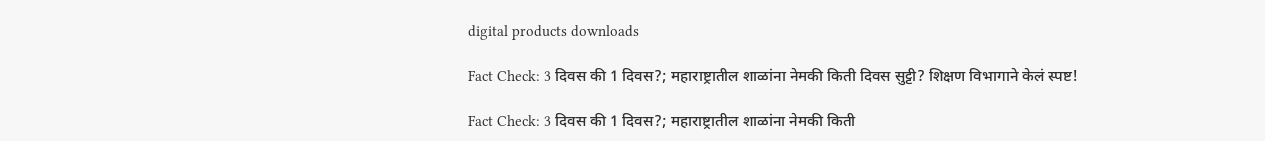digital products downloads

Fact Check: 3 दिवस की 1 दिवस?; महाराष्ट्रातील शाळांना नेमकी किती दिवस सुट्टी? शिक्षण विभागाने केलं स्पष्ट!

Fact Check: 3 दिवस की 1 दिवस?; महाराष्ट्रातील शाळांना नेमकी किती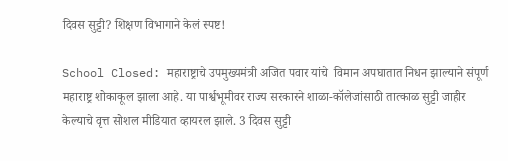दिवस सुट्टी? शिक्षण विभागाने केलं स्पष्ट!

School Closed: महाराष्ट्राचे उपमुख्यमंत्री अजित पवार यांचे  विमान अपघातात निधन झाल्याने संपूर्ण महाराष्ट्र शोकाकूल झाला आहे. या पार्श्वभूमीवर राज्य सरकारने शाळा-कॉलेजांसाठी तात्काळ सुट्टी जाहीर केल्याचे वृत्त सोशल मीडियात व्हायरल झाले. 3 दिवस सुट्टी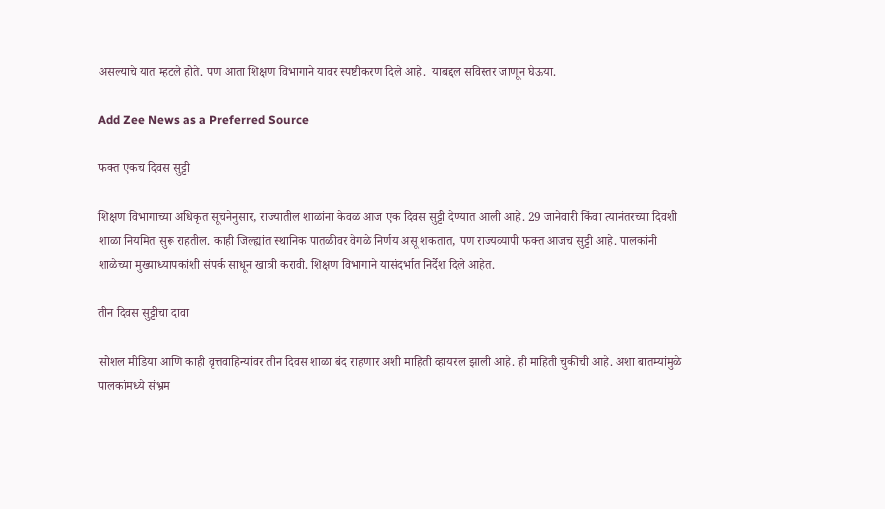असल्याचे यात म्हटले होते. पण आता शिक्षण विभागाने यावर स्पष्टीकरण दिले आहे.  याबद्दल सविस्तर जाणून घेऊया.

Add Zee News as a Preferred Source

फक्त एकच दिवस सुट्टी

शिक्षण विभागाच्या अधिकृत सूचनेनुसार, राज्यातील शाळांना केवळ आज एक दिवस सुट्टी देण्यात आली आहे. 29 जानेवारी किंवा त्यानंतरच्या दिवशी शाळा नियमित सुरू राहतील. काही जिल्ह्यांत स्थानिक पातळीवर वेगळे निर्णय असू शकतात, पण राज्यव्यापी फक्त आजच सुट्टी आहे. पालकांनी शाळेच्या मुख्याध्यापकांशी संपर्क साधून खात्री करावी. शिक्षण विभागाने यासंदर्भात निर्देश दिले आहेत.

तीन दिवस सुट्टीचा दावा

सोशल मीडिया आणि काही वृत्तवाहिन्यांवर तीन दिवस शाळा बंद राहणार अशी माहिती व्हायरल झाली आहे. ही माहिती चुकीची आहे. अशा बातम्यांमुळे पालकांमध्ये संभ्रम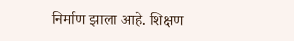निर्माण झाला आहे. शिक्षण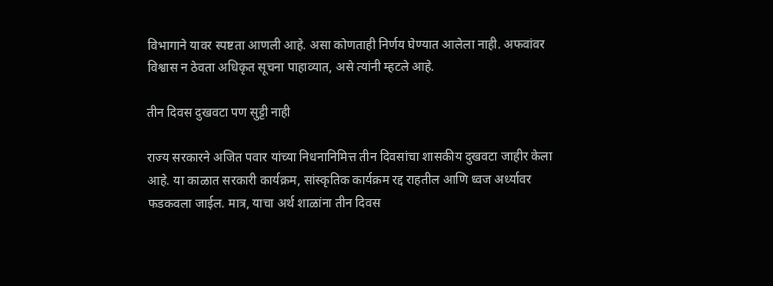विभागाने यावर स्पष्टता आणली आहे. असा कोणताही निर्णय घेण्यात आलेला नाही. अफवांवर विश्वास न ठेवता अधिकृत सूचना पाहाव्यात, असे त्यांनी म्हटले आहे.

तीन दिवस दुखवटा पण सुट्टी नाही

राज्य सरकारने अजित पवार यांच्या निधनानिमित्त तीन दिवसांचा शासकीय दुखवटा जाहीर केला आहे. या काळात सरकारी कार्यक्रम, सांस्कृतिक कार्यक्रम रद्द राहतील आणि ध्वज अर्ध्यावर फडकवला जाईल. मात्र, याचा अर्थ शाळांना तीन दिवस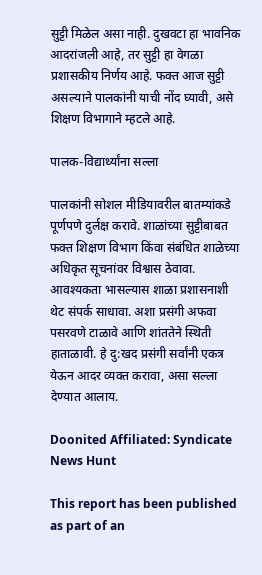सुट्टी मिळेल असा नाही. दुखवटा हा भावनिक आदरांजली आहे, तर सुट्टी हा वेगळा प्रशासकीय निर्णय आहे. फक्त आज सुट्टी असल्याने पालकांनी याची नोंद घ्यावी, असे शिक्षण विभागाने म्हटले आहे.

पालक-विद्यार्थ्यांना सल्ला

पालकांनी सोशल मीडियावरील बातम्यांकडे पूर्णपणे दुर्लक्ष करावे. शाळांच्या सुट्टीबाबत फक्त शिक्षण विभाग किंवा संबंधित शाळेच्या अधिकृत सूचनांवर विश्वास ठेवावा. आवश्यकता भासल्यास शाळा प्रशासनाशी थेट संपर्क साधावा. अशा प्रसंगी अफवा पसरवणे टाळावे आणि शांततेने स्थिती हाताळावी. हे दु:खद प्रसंगी सर्वांनी एकत्र येऊन आदर व्यक्त करावा, असा सल्ला देण्यात आलाय.

Doonited Affiliated: Syndicate News Hunt

This report has been published as part of an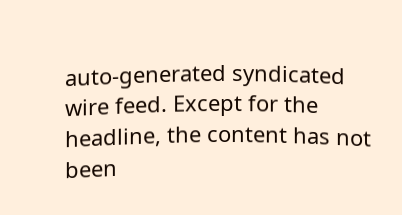auto-generated syndicated wire feed. Except for the headline, the content has not been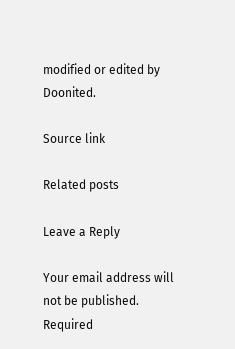modified or edited by Doonited.

Source link

Related posts

Leave a Reply

Your email address will not be published. Required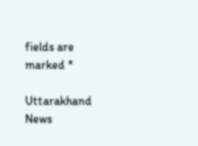fields are marked *

Uttarakhand News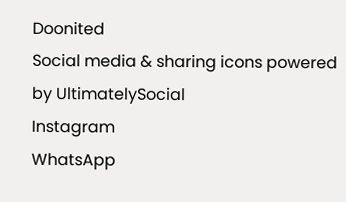Doonited
Social media & sharing icons powered by UltimatelySocial
Instagram
WhatsApp